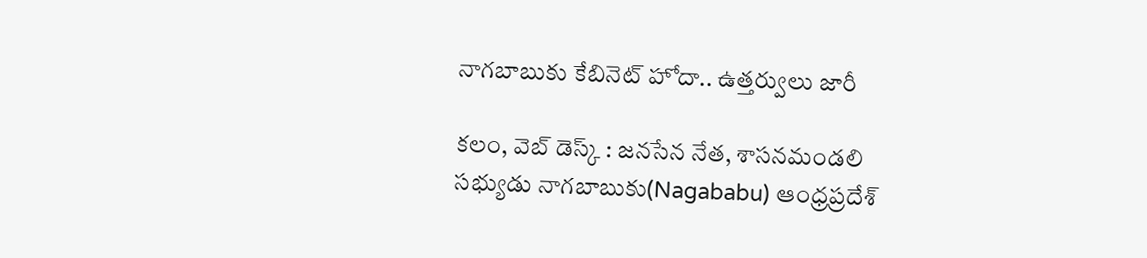నాగబాబుకు కేబినెట్ హోదా.. ఉత్తర్వులు జారీ

కలం, వెబ్ డెస్క్ : జనసేన నేత, శాసనమండలి సభ్యుడు నాగబాబుకు(Nagababu) ఆంధ్రప్రదేశ్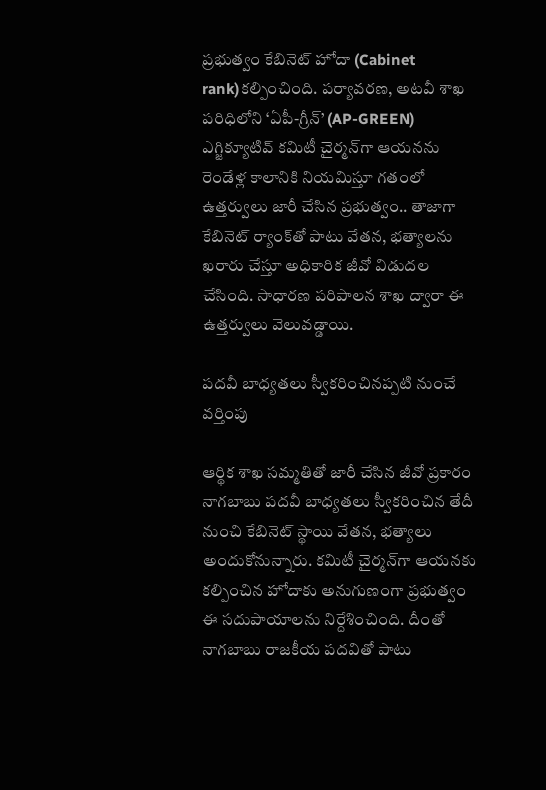ప్రభుత్వం కేబినెట్ హోదా (Cabinet rank)కల్పించింది. పర్యావరణ, అటవీ శాఖ పరిధిలోని ‘ఏపీ-గ్రీన్’ (AP-GREEN) ఎగ్జిక్యూటివ్ కమిటీ చైర్మన్‌గా ఆయనను రెండేళ్ల కాలానికి నియమిస్తూ గతంలో ఉత్తర్వులు జారీ చేసిన ప్రభుత్వం.. తాజాగా కేబినెట్ ర్యాంక్‌తో పాటు వేతన, భత్యాలను ఖరారు చేస్తూ అధికారిక జీవో విడుదల చేసింది. సాధారణ పరిపాలన శాఖ ద్వారా ఈ ఉత్తర్వులు వెలువడ్డాయి.

పదవీ బాధ్యతలు స్వీకరించినప్పటి నుంచే వర్తింపు

ఆర్థిక శాఖ సమ్మతితో జారీ చేసిన జీవో ప్రకారం నాగబాబు పదవీ బాధ్యతలు స్వీకరించిన తేదీ నుంచి కేబినెట్ స్థాయి వేతన, భత్యాలు అందుకోనున్నారు. కమిటీ చైర్మన్‌గా ఆయనకు కల్పించిన హోదాకు అనుగుణంగా ప్రభుత్వం ఈ సదుపాయాలను నిర్దేశించింది. దీంతో నాగబాబు రాజకీయ పదవితో పాటు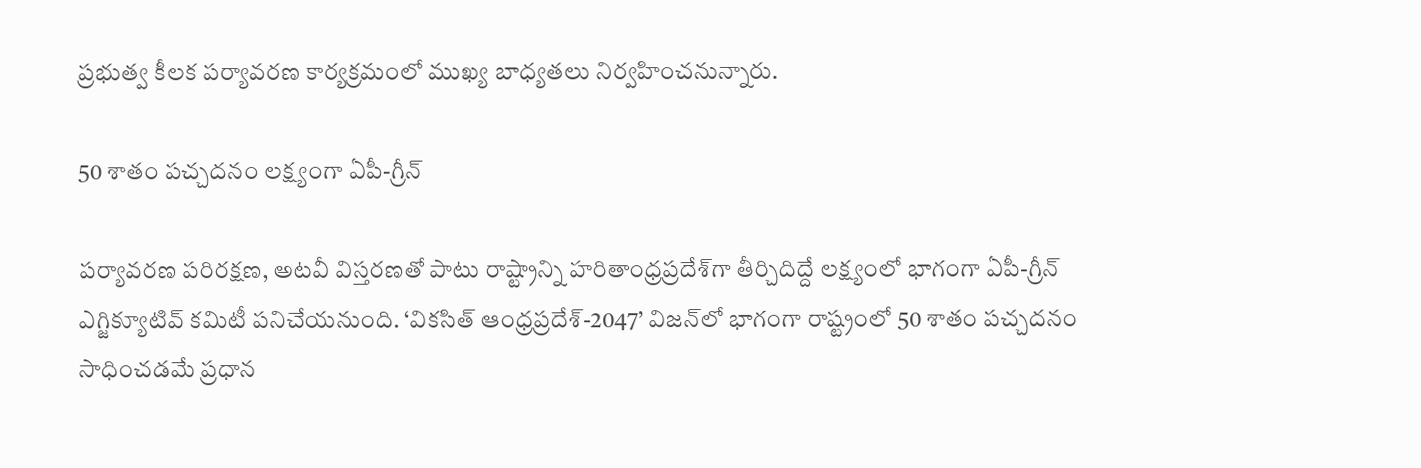ప్రభుత్వ కీలక పర్యావరణ కార్యక్రమంలో ముఖ్య బాధ్యతలు నిర్వహించనున్నారు.

50 శాతం పచ్చదనం లక్ష్యంగా ఏపీ-గ్రీన్

పర్యావరణ పరిరక్షణ, అటవీ విస్తరణతో పాటు రాష్ట్రాన్ని హరితాంధ్రప్రదేశ్‌గా తీర్చిదిద్దే లక్ష్యంలో భాగంగా ఏపీ-గ్రీన్ ఎగ్జిక్యూటివ్ కమిటీ పనిచేయనుంది. ‘వికసిత్ ఆంధ్రప్రదేశ్-2047’ విజన్‌లో భాగంగా రాష్ట్రంలో 50 శాతం పచ్చదనం సాధించడమే ప్రధాన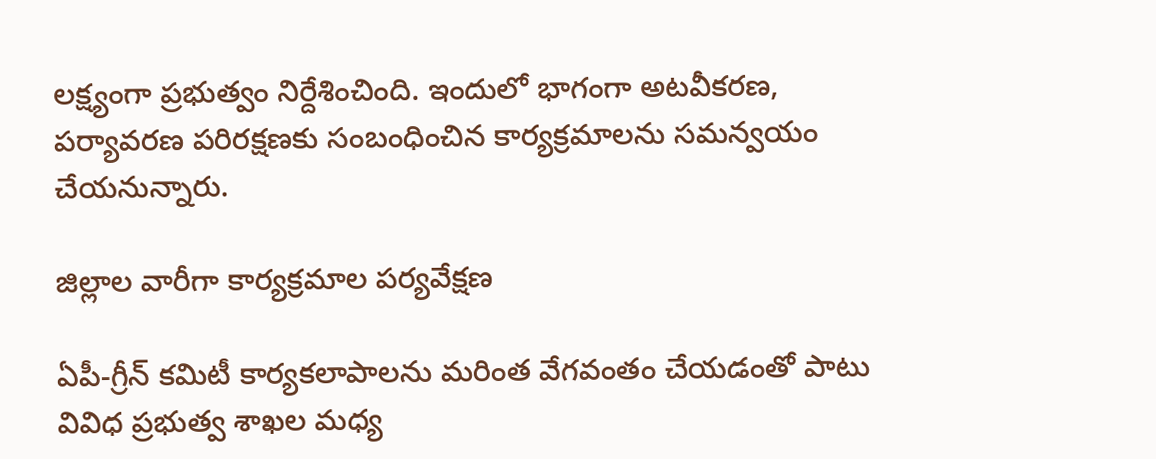లక్ష్యంగా ప్రభుత్వం నిర్దేశించింది. ఇందులో భాగంగా అటవీకరణ, పర్యావరణ పరిరక్షణకు సంబంధించిన కార్యక్రమాలను సమన్వయం చేయనున్నారు.

జిల్లాల వారీగా కార్యక్రమాల పర్యవేక్షణ

ఏపీ-గ్రీన్ కమిటీ కార్యకలాపాలను మరింత వేగవంతం చేయడంతో పాటు వివిధ ప్రభుత్వ శాఖల మధ్య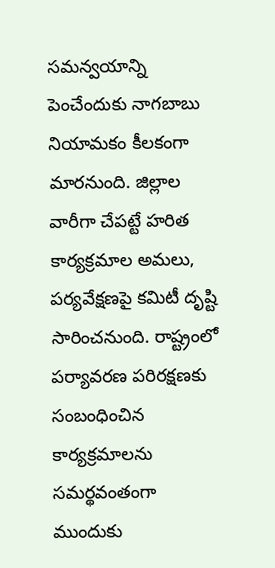సమన్వయాన్ని పెంచేందుకు నాగబాబు నియామకం కీలకంగా మారనుంది. జిల్లాల వారీగా చేపట్టే హరిత కార్యక్రమాల అమలు, పర్యవేక్షణపై కమిటీ దృష్టి సారించనుంది. రాష్ట్రంలో పర్యావరణ పరిరక్షణకు సంబంధించిన కార్యక్రమాలను సమర్థవంతంగా ముందుకు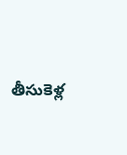తీసుకెళ్ల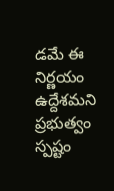డమే ఈ నిర్ణయం ఉద్దేశమని ప్రభుత్వం స్పష్టం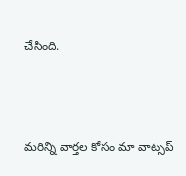చేసింది.



మ‌రిన్ని వార్త‌ల కోసం మా వాట్స‌ప్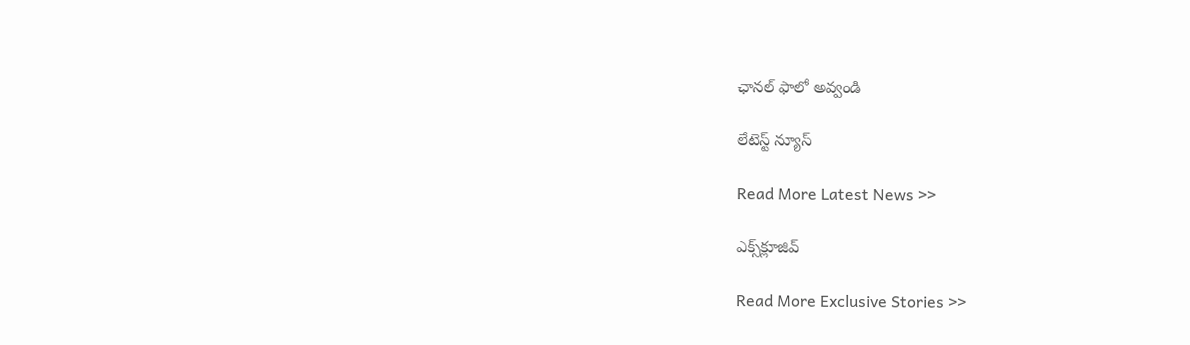ఛాన‌ల్ ఫాలో అవ్వండి

లేటెస్ట్ న్యూస్‌

Read More Latest News >>

ఎక్స్‌క్లూజివ్‌

Read More Exclusive Stories >>